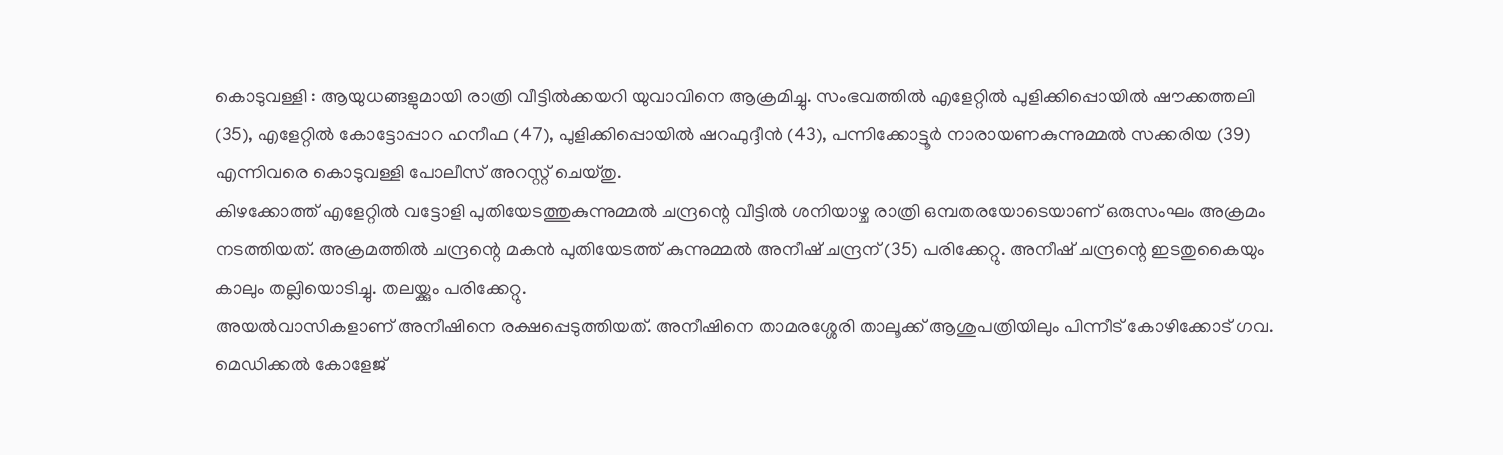കൊടുവള്ളി : ആയുധങ്ങളുമായി രാത്രി വീട്ടിൽക്കയറി യുവാവിനെ ആക്രമിച്ചു. സംഭവത്തിൽ എളേറ്റിൽ പുളിക്കിപ്പൊയിൽ ഷൗക്കത്തലി (35), എളേറ്റിൽ കോട്ടോപ്പാറ ഹനീഫ (47), പുളിക്കിപ്പൊയിൽ ഷറഫുദ്ദീൻ (43), പന്നിക്കോട്ടൂർ നാരായണകുന്നുമ്മൽ സക്കരിയ (39) എന്നിവരെ കൊടുവള്ളി പോലീസ് അറസ്റ്റ് ചെയ്തു.
കിഴക്കോത്ത് എളേറ്റിൽ വട്ടോളി പുതിയേടത്തുകുന്നുമ്മൽ ചന്ദ്രന്റെ വീട്ടിൽ ശനിയാഴ്ച രാത്രി ഒമ്പതരയോടെയാണ് ഒരുസംഘം അക്രമം നടത്തിയത്. അക്രമത്തിൽ ചന്ദ്രന്റെ മകൻ പുതിയേടത്ത് കുന്നുമ്മൽ അനീഷ് ചന്ദ്രന് (35) പരിക്കേറ്റു. അനീഷ് ചന്ദ്രന്റെ ഇടതുകൈയും കാലും തല്ലിയൊടിച്ചു. തലയ്ക്കും പരിക്കേറ്റു.
അയൽവാസികളാണ് അനീഷിനെ രക്ഷപ്പെടുത്തിയത്. അനീഷിനെ താമരശ്ശേരി താലൂക്ക് ആശുപത്രിയിലും പിന്നീട് കോഴിക്കോട് ഗവ. മെഡിക്കൽ കോളേജ്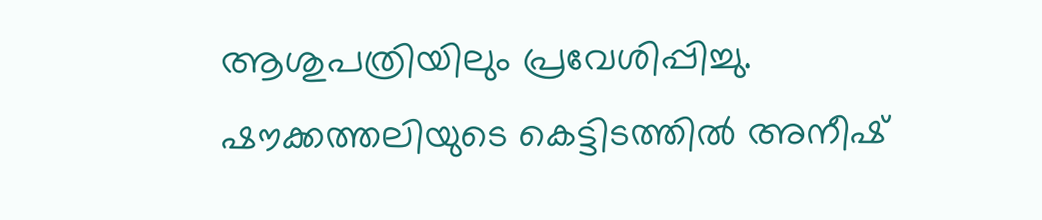ആശുപത്രിയിലും പ്രവേശിപ്പിച്ചു.
ഷൗക്കത്തലിയുടെ കെട്ടിടത്തിൽ അനീഷ്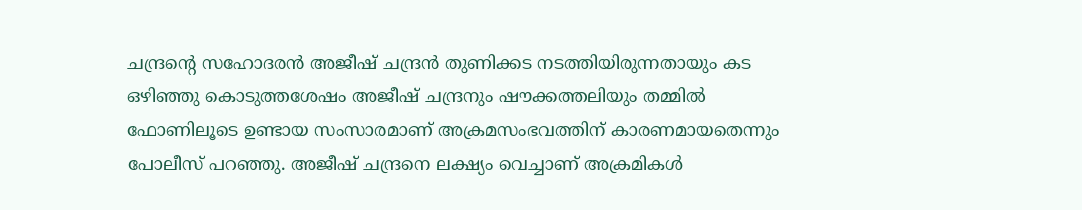ചന്ദ്രന്റെ സഹോദരൻ അജീഷ് ചന്ദ്രൻ തുണിക്കട നടത്തിയിരുന്നതായും കട ഒഴിഞ്ഞു കൊടുത്തശേഷം അജീഷ് ചന്ദ്രനും ഷൗക്കത്തലിയും തമ്മിൽ ഫോണിലൂടെ ഉണ്ടായ സംസാരമാണ് അക്രമസംഭവത്തിന് കാരണമായതെന്നും പോലീസ് പറഞ്ഞു. അജീഷ് ചന്ദ്രനെ ലക്ഷ്യം വെച്ചാണ് അക്രമികൾ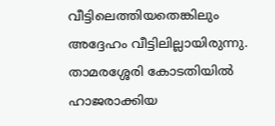വീട്ടിലെത്തിയതെങ്കിലും അദ്ദേഹം വീട്ടിലില്ലായിരുന്നു. താമരശ്ശേരി കോടതിയിൽ ഹാജരാക്കിയ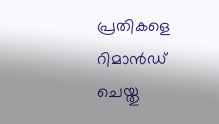പ്രതികളെ റിമാൻഡ് ചെയ്തു